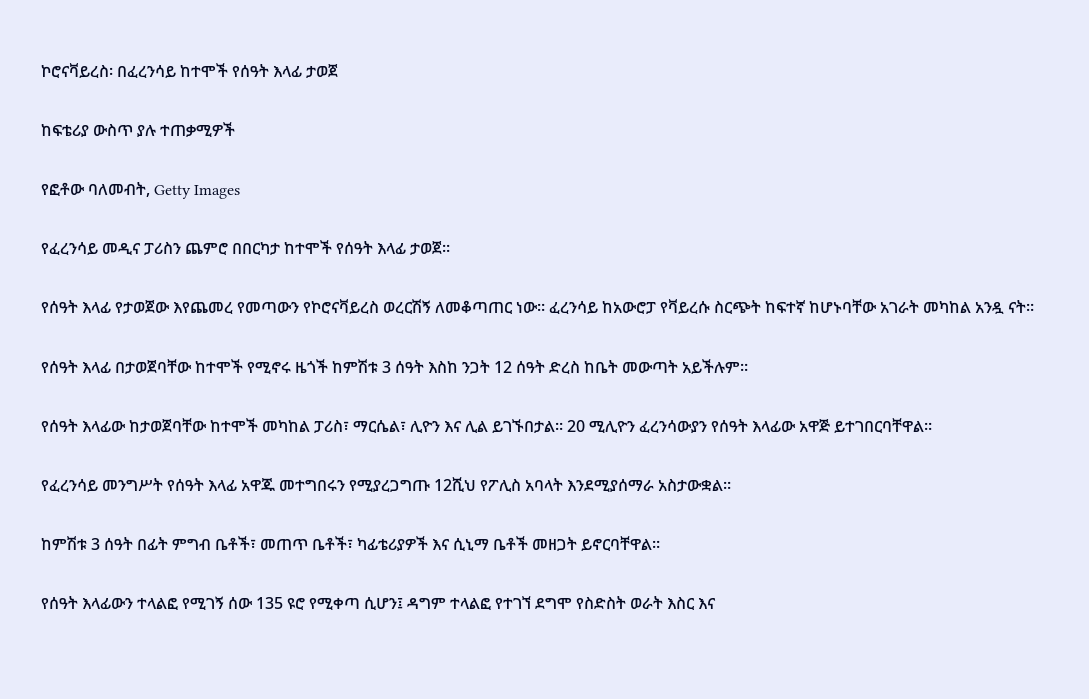ኮሮናቫይረስ፡ በፈረንሳይ ከተሞች የሰዓት እላፊ ታወጀ

ከፍቴሪያ ውስጥ ያሉ ተጠቃሚዎች

የፎቶው ባለመብት, Getty Images

የፈረንሳይ መዲና ፓሪስን ጨምሮ በበርካታ ከተሞች የሰዓት እላፊ ታወጀ።

የሰዓት እላፊ የታወጀው እየጨመረ የመጣውን የኮሮናቫይረስ ወረርሽኝ ለመቆጣጠር ነው። ፈረንሳይ ከአውሮፓ የቫይረሱ ስርጭት ከፍተኛ ከሆኑባቸው አገራት መካከል አንዷ ናት።

የሰዓት እላፊ በታወጀባቸው ከተሞች የሚኖሩ ዜጎች ከምሽቱ 3 ሰዓት እስከ ንጋት 12 ሰዓት ድረስ ከቤት መውጣት አይችሉም።

የሰዓት እላፊው ከታወጀባቸው ከተሞች መካከል ፓሪስ፣ ማርሴል፣ ሊዮን እና ሊል ይገኙበታል። 20 ሚሊዮን ፈረንሳውያን የሰዓት እላፊው አዋጅ ይተገበርባቸዋል።

የፈረንሳይ መንግሥት የሰዓት እላፊ አዋጁ መተግበሩን የሚያረጋግጡ 12ሺህ የፖሊስ አባላት እንደሚያሰማራ አስታውቋል።

ከምሽቱ 3 ሰዓት በፊት ምግብ ቤቶች፣ መጠጥ ቤቶች፣ ካፊቴሪያዎች እና ሲኒማ ቤቶች መዘጋት ይኖርባቸዋል።

የሰዓት እላፊውን ተላልፎ የሚገኝ ሰው 135 ዩሮ የሚቀጣ ሲሆን፤ ዳግም ተላልፎ የተገኘ ደግሞ የስድስት ወራት እስር እና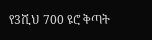የ3ሺህ 700 ዩሮ ቅጣት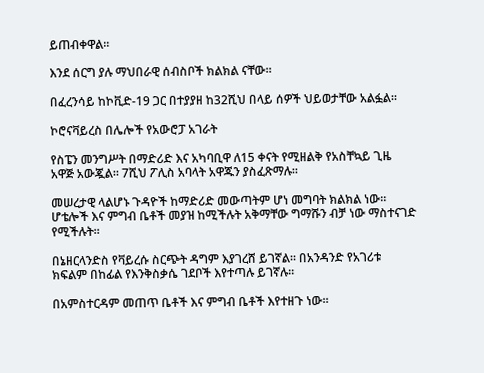ይጠብቀዋል።

እንደ ሰርግ ያሉ ማህበራዊ ሰብስቦች ክልክል ናቸው።

በፈረንሳይ ከኮቪድ-19 ጋር በተያያዘ ከ32ሺህ በላይ ሰዎች ህይወታቸው አልፏል።

ኮሮናቫይረስ በሌሎች የአውሮፓ አገራት

የስፔን መንግሥት በማድሪድ እና አካባቢዋ ለ15 ቀናት የሚዘልቅ የአስቸኳይ ጊዜ አዋጅ አውጇል። 7ሺህ ፖሊስ አባላት አዋጁን ያስፈጽማሉ።

መሠረታዊ ላልሆኑ ጉዳዮች ከማድሪድ መውጣትም ሆነ መግባት ክልክል ነው። ሆቴሎች እና ምግብ ቤቶች መያዝ ከሚችሉት አቅማቸው ግማሹን ብቻ ነው ማስተናገድ የሚችሉት።

በኔዘርላንድስ የቫይረሱ ስርጭት ዳግም እያገረሸ ይገኛል። በአንዳንድ የአገሪቱ ክፍልም በከፊል የእንቅስቃሴ ገደቦች እየተጣሉ ይገኛሉ።

በአምስተርዳም መጠጥ ቤቶች እና ምግብ ቤቶች እየተዘጉ ነው።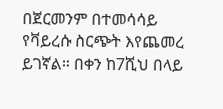በጀርመንም በተመሳሳይ የቫይረሱ ስርጭት እየጨመረ ይገኛል። በቀን ከ7ሺህ በላይ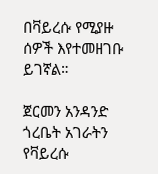በቫይረሱ የሚያዙ ሰዎች እየተመዘገቡ ይገኛል።

ጀርመን አንዳንድ ጎረቤት አገራትን የቫይረሱ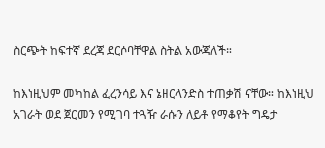ስርጭት ከፍተኛ ደረጃ ደርሶባቸዋል ስትል አውጃለች።

ከእነዚህም መካከል ፈረንሳይ እና ኔዘርላንድስ ተጠቃሽ ናቸው። ከእነዚህ አገራት ወደ ጀርመን የሚገባ ተጓዥ ራሱን ለይቶ የማቆየት ግዴታ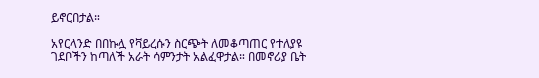ይኖርበታል።

አየርላንድ በበኩሏ የቫይረሱን ስርጭት ለመቆጣጠር የተለያዩ ገደቦችን ከጣለች አራት ሳምንታት አልፈዋታል። በመኖሪያ ቤት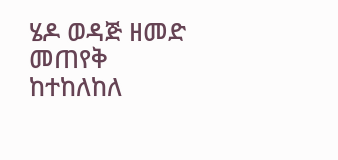ሄዶ ወዳጅ ዘመድ መጠየቅ ከተከለከለ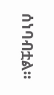ሰነባብቷል።